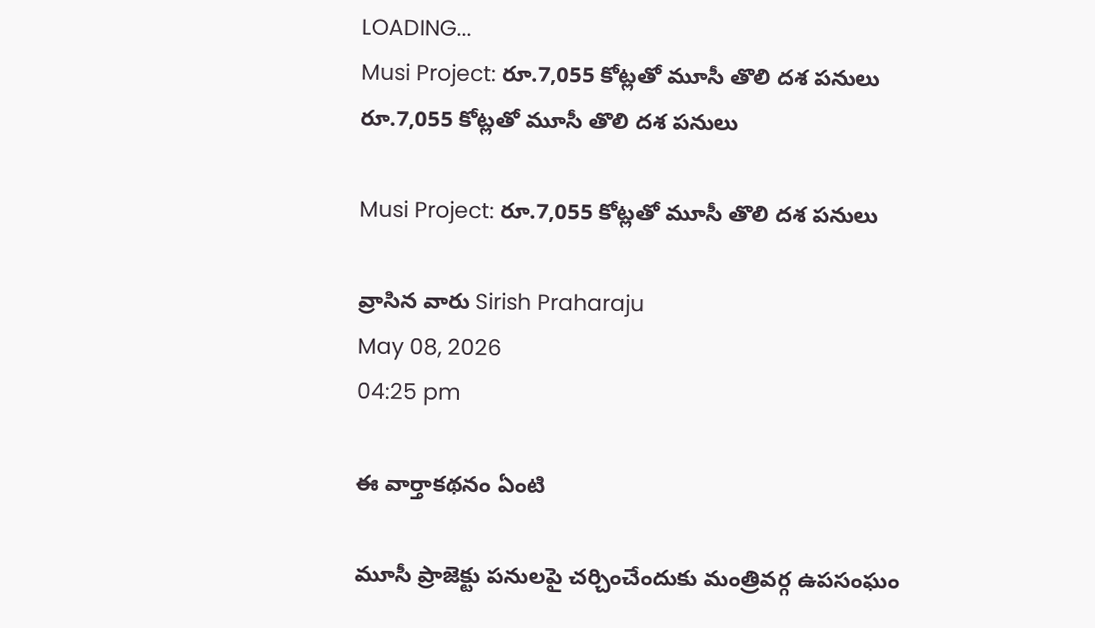LOADING...
Musi Project: రూ.7,055 కోట్లతో మూసీ తొలి దశ పనులు
రూ.7,055 కోట్లతో మూసీ తొలి దశ పనులు

Musi Project: రూ.7,055 కోట్లతో మూసీ తొలి దశ పనులు

వ్రాసిన వారు Sirish Praharaju
May 08, 2026
04:25 pm

ఈ వార్తాకథనం ఏంటి

మూసీ ప్రాజెక్టు పనులపై చర్చించేందుకు మంత్రివర్గ ఉపసంఘం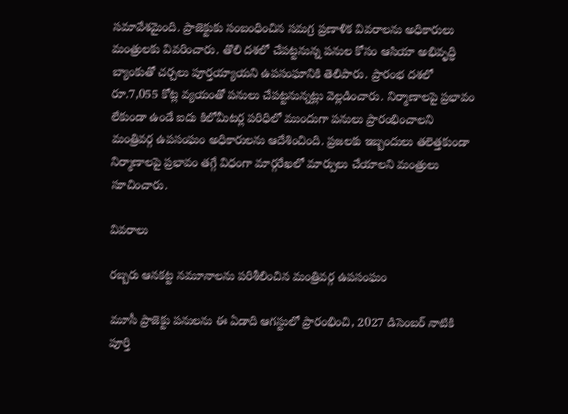సమావేశమైంది. ప్రాజెక్టుకు సంబంధించిన సమగ్ర ప్రణాళిక వివరాలను అధికారులు మంత్రులకు వివరించారు. తొలి దశలో చేపట్టనున్న పనుల కోసం ఆసియా అభివృద్ధి బ్యాంకుతో చర్చలు పూర్తయ్యాయని ఉపసంఘానికి తెలిపారు. ప్రారంభ దశలో రూ.7,055 కోట్ల వ్యయంతో పనులు చేపట్టనున్నట్లు వెల్లడించారు. నిర్మాణాలపై ప్రభావం లేకుండా ఉండే ఐదు కిలోమీటర్ల పరిధిలో ముందుగా పనులు ప్రారంభించాలని మంత్రివర్గ ఉపసంఘం అధికారులను ఆదేశించింది. ప్రజలకు ఇబ్బందులు తలెత్తకుండా నిర్మాణాలపై ప్రభావం తగ్గే విధంగా మార్గరేఖలో మార్పులు చేయాలని మంత్రులు సూచించారు.

వివరాలు

రబ్బరు ఆనకట్ట నమూనాలను పరిశీలించిన మంత్రివర్గ ఉపసంఘం

మూసీ ప్రాజెక్టు పనులను ఈ ఏడాది ఆగస్టులో ప్రారంభించి, 2027 డిసెంబర్ నాటికి పూర్తి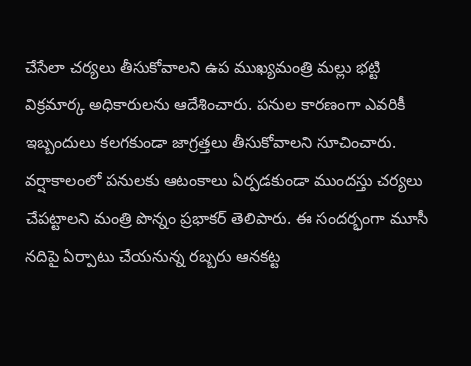చేసేలా చర్యలు తీసుకోవాలని ఉప ముఖ్యమంత్రి మల్లు భట్టి విక్రమార్క అధికారులను ఆదేశించారు. పనుల కారణంగా ఎవరికీ ఇబ్బందులు కలగకుండా జాగ్రత్తలు తీసుకోవాలని సూచించారు. వర్షాకాలంలో పనులకు ఆటంకాలు ఏర్పడకుండా ముందస్తు చర్యలు చేపట్టాలని మంత్రి పొన్నం ప్రభాకర్ తెలిపారు. ఈ సందర్భంగా మూసీ నదిపై ఏర్పాటు చేయనున్న రబ్బరు ఆనకట్ట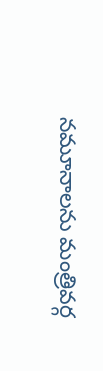నమూనాలను మంత్రివర్గ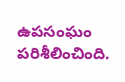ఉపసంఘం పరిశీలించింది.